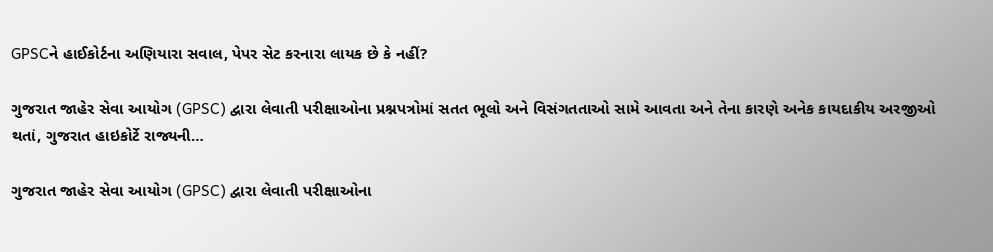GPSCને હાઈકોર્ટના અણિયારા સવાલ, પેપર સેટ કરનારા લાયક છે કે નહીં?

ગુજરાત જાહેર સેવા આયોગ (GPSC) દ્વારા લેવાતી પરીક્ષાઓના પ્રશ્નપત્રોમાં સતત ભૂલો અને વિસંગતતાઓ સામે આવતા અને તેના કારણે અનેક કાયદાકીય અરજીઓ થતાં, ગુજરાત હાઇકોર્ટે રાજ્યની…

ગુજરાત જાહેર સેવા આયોગ (GPSC) દ્વારા લેવાતી પરીક્ષાઓના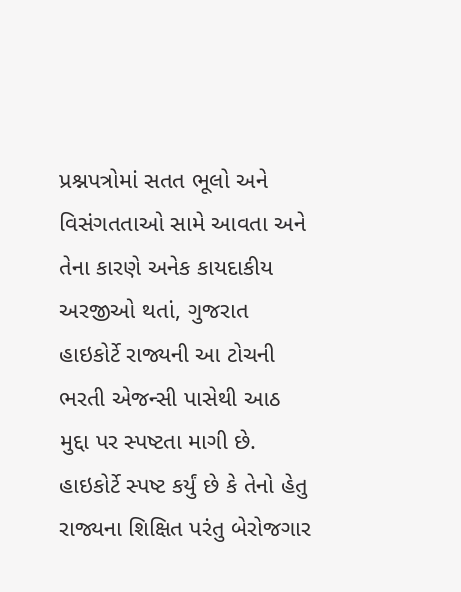પ્રશ્નપત્રોમાં સતત ભૂલો અને વિસંગતતાઓ સામે આવતા અને તેના કારણે અનેક કાયદાકીય અરજીઓ થતાં, ગુજરાત હાઇકોર્ટે રાજ્યની આ ટોચની ભરતી એજન્સી પાસેથી આઠ મુદ્દા પર સ્પષ્ટતા માગી છે. હાઇકોર્ટે સ્પષ્ટ કર્યું છે કે તેનો હેતુ રાજ્યના શિક્ષિત પરંતુ બેરોજગાર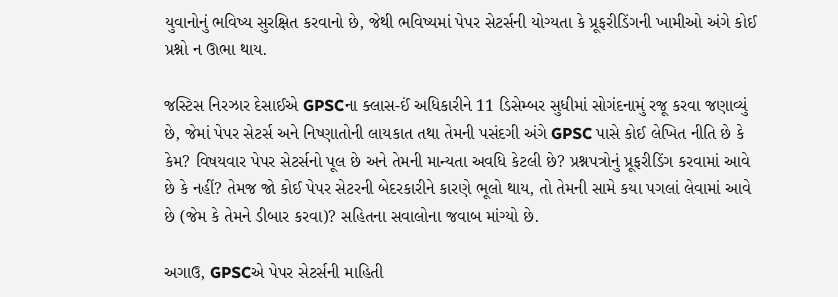યુવાનોનું ભવિષ્ય સુરક્ષિત કરવાનો છે, જેથી ભવિષ્યમાં પેપર સેટર્સની યોગ્યતા કે પ્રૂફરીડિંગની ખામીઓ અંગે કોઈ પ્રશ્નો ન ઊભા થાય.

જસ્ટિસ નિરઝાર દેસાઈએ GPSCના ક્લાસ-ઈં અધિકારીને 11 ડિસેમ્બર સુધીમાં સોગંદનામું રજૂ કરવા જણાવ્યું છે, જેમાં પેપર સેટર્સ અને નિષ્ણાતોની લાયકાત તથા તેમની પસંદગી અંગે GPSC પાસે કોઈ લેખિત નીતિ છે કે કેમ? વિષયવાર પેપર સેટર્સનો પૂલ છે અને તેમની માન્યતા અવધિ કેટલી છે? પ્રશ્નપત્રોનું પ્રૂફરીડિંગ કરવામાં આવે છે કે નહીં? તેમજ જો કોઈ પેપર સેટરની બેદરકારીને કારણે ભૂલો થાય, તો તેમની સામે કયા પગલાં લેવામાં આવે છે (જેમ કે તેમને ડીબાર કરવા)? સહિતના સવાલોના જવાબ માંગ્યો છે.

અગાઉ, GPSCએ પેપર સેટર્સની માહિતી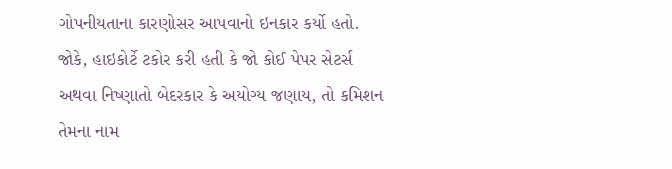ગોપનીયતાના કારણોસર આપવાનો ઇનકાર કર્યો હતો. જોકે, હાઇકોર્ટે ટકોર કરી હતી કે જો કોઈ પેપર સેટર્સ અથવા નિષ્ણાતો બેદરકાર કે અયોગ્ય જણાય, તો કમિશન તેમના નામ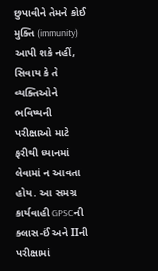છુપાવીને તેમને કોઈ મુક્તિ (immunity) આપી શકે નહીં, સિવાય કે તે વ્યક્તિઓને ભવિષ્યની પરીક્ષાઓ માટે ફરીથી ધ્યાનમાં લેવામાં ન આવતા હોય. આ સમગ્ર કાર્યવાહી GPSCની ક્લાસ-ઈં અને IIની પરીક્ષામાં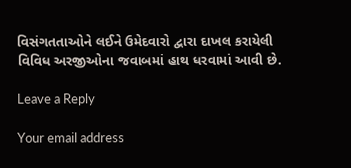વિસંગતતાઓને લઈને ઉમેદવારો દ્વારા દાખલ કરાયેલી વિવિધ અરજીઓના જવાબમાં હાથ ધરવામાં આવી છે.

Leave a Reply

Your email address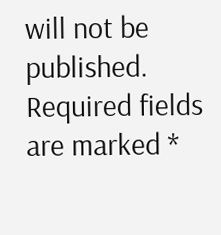will not be published. Required fields are marked *